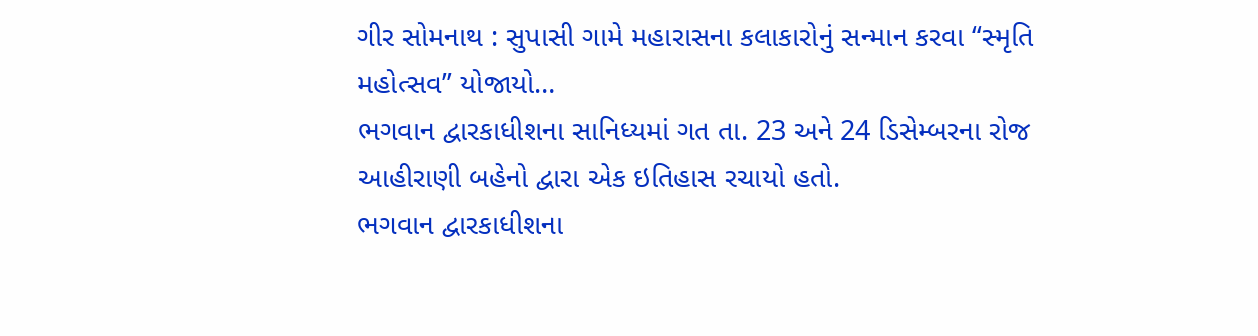ગીર સોમનાથ : સુપાસી ગામે મહારાસના કલાકારોનું સન્માન કરવા “સ્મૃતિ મહોત્સવ” યોજાયો…
ભગવાન દ્વારકાધીશના સાનિધ્યમાં ગત તા. 23 અને 24 ડિસેમ્બરના રોજ આહીરાણી બહેનો દ્વારા એક ઇતિહાસ રચાયો હતો.
ભગવાન દ્વારકાધીશના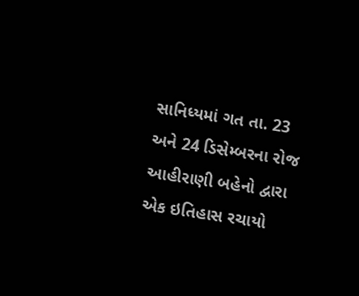સાનિધ્યમાં ગત તા. 23 અને 24 ડિસેમ્બરના રોજ આહીરાણી બહેનો દ્વારા એક ઇતિહાસ રચાયો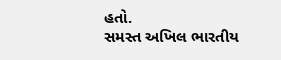હતો.
સમસ્ત અખિલ ભારતીય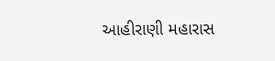આહીરાણી મહારાસ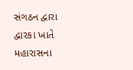સંગઠન દ્વારા દ્વારકા ખાતે મહારાસના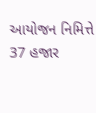આયોજન નિમિત્તે 37 હજાર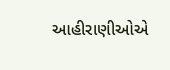આહીરાણીઓએ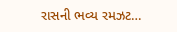રાસની ભવ્ય રમઝટ…